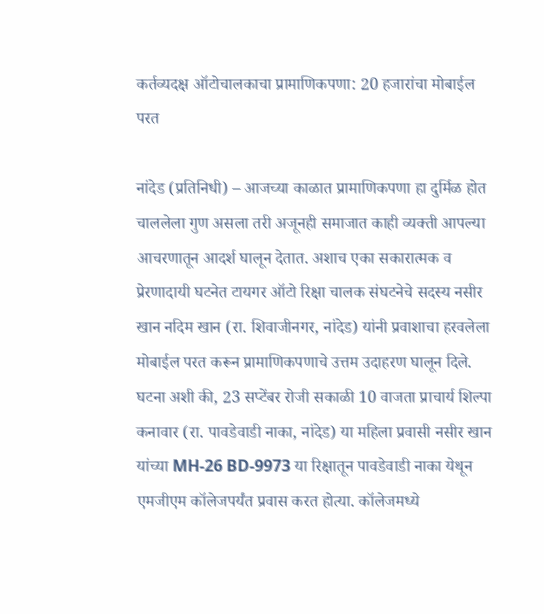कर्तव्यदक्ष ऑटोचालकाचा प्रामाणिकपणा: 20 हजारांचा मोबाईल परत

नांदेड (प्रतिनिधी) – आजच्या काळात प्रामाणिकपणा हा दुर्मिळ होत चाललेला गुण असला तरी अजूनही समाजात काही व्यक्ती आपल्या आचरणातून आदर्श घालून देतात. अशाच एका सकारात्मक व प्रेरणादायी घटनेत टायगर ऑटो रिक्षा चालक संघटनेचे सदस्य नसीर खान नदिम खान (रा. शिवाजीनगर, नांदेड) यांनी प्रवाशाचा हरवलेला मोबाईल परत करून प्रामाणिकपणाचे उत्तम उदाहरण घालून दिले.
घटना अशी की, 23 सप्टेंबर रोजी सकाळी 10 वाजता प्राचार्य शिल्पा कनावार (रा. पावडेवाडी नाका, नांदेड) या महिला प्रवासी नसीर खान यांच्या MH-26 BD-9973 या रिक्षातून पावडेवाडी नाका येथून एमजीएम कॉलेजपर्यंत प्रवास करत होत्या. कॉलेजमध्ये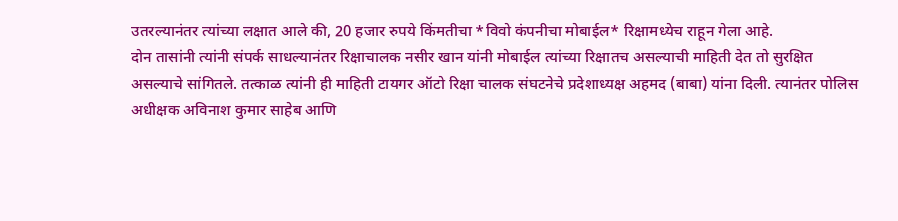उतरल्यानंतर त्यांच्या लक्षात आले की, 20 हजार रुपये किंमतीचा *विवो कंपनीचा मोबाईल* रिक्षामध्येच राहून गेला आहे.
दोन तासांनी त्यांनी संपर्क साधल्यानंतर रिक्षाचालक नसीर खान यांनी मोबाईल त्यांच्या रिक्षातच असल्याची माहिती देत तो सुरक्षित असल्याचे सांगितले. तत्काळ त्यांनी ही माहिती टायगर ऑटो रिक्षा चालक संघटनेचे प्रदेशाध्यक्ष अहमद (बाबा) यांना दिली. त्यानंतर पोलिस अधीक्षक अविनाश कुमार साहेब आणि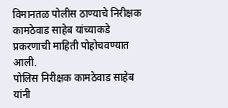विमानतळ पोलीस ठाण्याचे निरीक्षक कामठेवाड साहेब यांच्याकडे प्रकरणाची माहिती पोहोचवण्यात आली.
पोलिस निरीक्षक कामठेवाड साहेब यांनी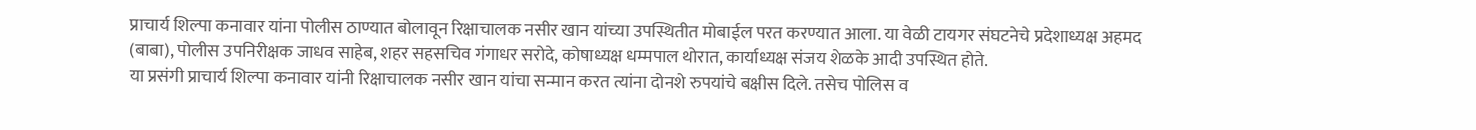प्राचार्य शिल्पा कनावार यांना पोलीस ठाण्यात बोलावून रिक्षाचालक नसीर खान यांच्या उपस्थितीत मोबाईल परत करण्यात आला. या वेळी टायगर संघटनेचे प्रदेशाध्यक्ष अहमद (बाबा), पोलीस उपनिरीक्षक जाधव साहेब, शहर सहसचिव गंगाधर सरोदे, कोषाध्यक्ष धम्मपाल थोरात, कार्याध्यक्ष संजय शेळके आदी उपस्थित होते.
या प्रसंगी प्राचार्य शिल्पा कनावार यांनी रिक्षाचालक नसीर खान यांचा सन्मान करत त्यांना दोनशे रुपयांचे बक्षीस दिले. तसेच पोलिस व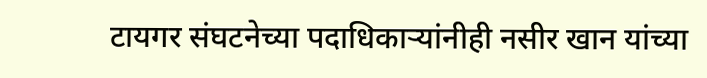टायगर संघटनेच्या पदाधिकाऱ्यांनीही नसीर खान यांच्या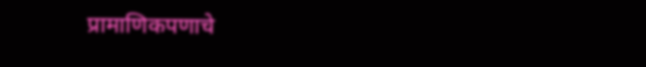प्रामाणिकपणाचे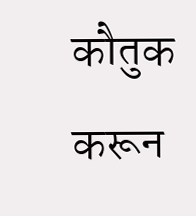कौतुक करून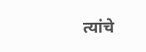त्यांचे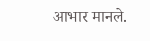आभार मानले.